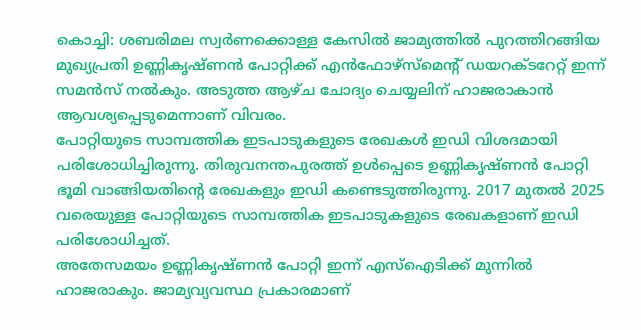കൊച്ചി: ശബരിമല സ്വർണക്കൊള്ള കേസിൽ ജാമ്യത്തിൽ പുറത്തിറങ്ങിയ മുഖ്യപ്രതി ഉണ്ണികൃഷ്ണൻ പോറ്റിക്ക് എൻഫോഴ്സ്മെന്റ് ഡയറക്ടറേറ്റ് ഇന്ന് സമൻസ് നൽകും. അടുത്ത ആഴ്ച ചോദ്യം ചെയ്യലിന് ഹാജരാകാൻ ആവശ്യപ്പെടുമെന്നാണ് വിവരം.
പോറ്റിയുടെ സാമ്പത്തിക ഇടപാടുകളുടെ രേഖകൾ ഇഡി വിശദമായി പരിശോധിച്ചിരുന്നു. തിരുവനന്തപുരത്ത് ഉൾപ്പെടെ ഉണ്ണികൃഷ്ണൻ പോറ്റി ഭൂമി വാങ്ങിയതിന്റെ രേഖകളും ഇഡി കണ്ടെടുത്തിരുന്നു. 2017 മുതൽ 2025 വരെയുള്ള പോറ്റിയുടെ സാമ്പത്തിക ഇടപാടുകളുടെ രേഖകളാണ് ഇഡി പരിശോധിച്ചത്.
അതേസമയം ഉണ്ണികൃഷ്ണൻ പോറ്റി ഇന്ന് എസ്ഐടിക്ക് മുന്നിൽ ഹാജരാകും. ജാമ്യവ്യവസ്ഥ പ്രകാരമാണ്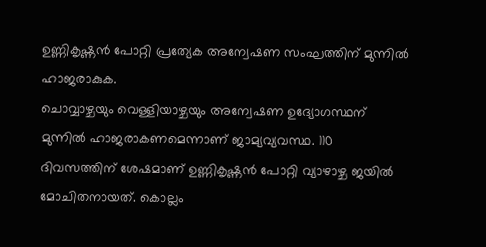ഉണ്ണികൃഷ്ണൻ പോറ്റി പ്രത്യേക അന്വേഷണ സംഘത്തിന് മുന്നിൽ ഹാജരാകുക.
ചൊവ്വാഴ്ചയും വെള്ളിയാഴ്ചയും അന്വേഷണ ഉദ്യോഗസ്ഥന് മുന്നിൽ ഹാജരാകണമെന്നാണ് ജാമ്യവ്യവസ്ഥ. 110 ദിവസത്തിന് ശേഷമാണ് ഉണ്ണികൃഷ്ണൻ പോറ്റി വ്യാഴാഴ്ച ജയിൽ മോചിതനായത്. കൊല്ലം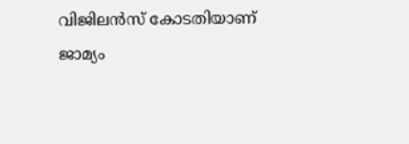വിജിലൻസ് കോടതിയാണ് ജാമ്യം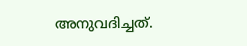അനുവദിച്ചത്.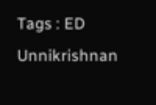Tags : ED Unnikrishnan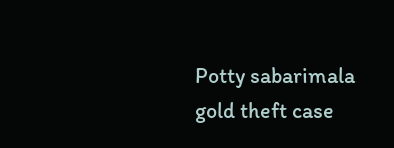Potty sabarimala gold theft case